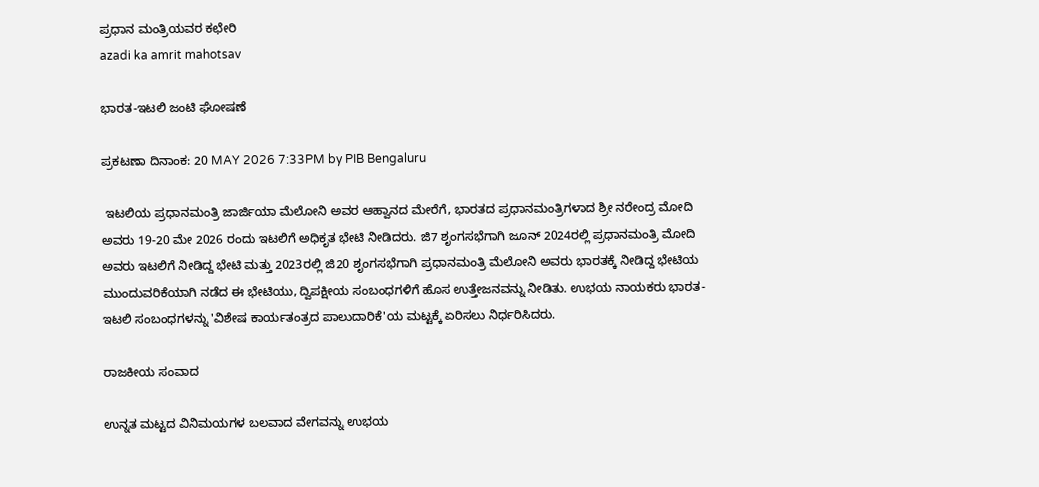ಪ್ರಧಾನ ಮಂತ್ರಿಯವರ ಕಛೇರಿ
azadi ka amrit mahotsav

ಭಾರತ-ಇಟಲಿ ಜಂಟಿ ಘೋಷಣೆ

ಪ್ರಕಟಣಾ ದಿನಾಂಕ: 20 MAY 2026 7:33PM by PIB Bengaluru

 ಇಟಲಿಯ ಪ್ರಧಾನಮಂತ್ರಿ ಜಾರ್ಜಿಯಾ ಮೆಲೋನಿ ಅವರ ಆಹ್ವಾನದ ಮೇರೆಗೆ, ಭಾರತದ ಪ್ರಧಾನಮಂತ್ರಿಗಳಾದ ಶ್ರೀ ನರೇಂದ್ರ ಮೋದಿ ಅವರು 19-20 ಮೇ 2026 ರಂದು ಇಟಲಿಗೆ ಅಧಿಕೃತ ಭೇಟಿ ನೀಡಿದರು. ಜಿ7 ಶೃಂಗಸಭೆಗಾಗಿ ಜೂನ್ 2024ರಲ್ಲಿ ಪ್ರಧಾನಮಂತ್ರಿ ಮೋದಿ ಅವರು ಇಟಲಿಗೆ ನೀಡಿದ್ದ ಭೇಟಿ ಮತ್ತು 2023ರಲ್ಲಿ ಜಿ20 ಶೃಂಗಸಭೆಗಾಗಿ ಪ್ರಧಾನಮಂತ್ರಿ ಮೆಲೋನಿ ಅವರು ಭಾರತಕ್ಕೆ ನೀಡಿದ್ದ ಭೇಟಿಯ ಮುಂದುವರಿಕೆಯಾಗಿ ನಡೆದ ಈ ಭೇಟಿಯು, ದ್ವಿಪಕ್ಷೀಯ ಸಂಬಂಧಗಳಿಗೆ ಹೊಸ ಉತ್ತೇಜನವನ್ನು ನೀಡಿತು. ಉಭಯ ನಾಯಕರು ಭಾರತ-ಇಟಲಿ ಸಂಬಂಧಗಳನ್ನು 'ವಿಶೇಷ ಕಾರ್ಯತಂತ್ರದ ಪಾಲುದಾರಿಕೆ'ಯ ಮಟ್ಟಕ್ಕೆ ಏರಿಸಲು ನಿರ್ಧರಿಸಿದರು.

ರಾಜಕೀಯ ಸಂವಾದ

ಉನ್ನತ ಮಟ್ಟದ ವಿನಿಮಯಗಳ ಬಲವಾದ ವೇಗವನ್ನು ಉಭಯ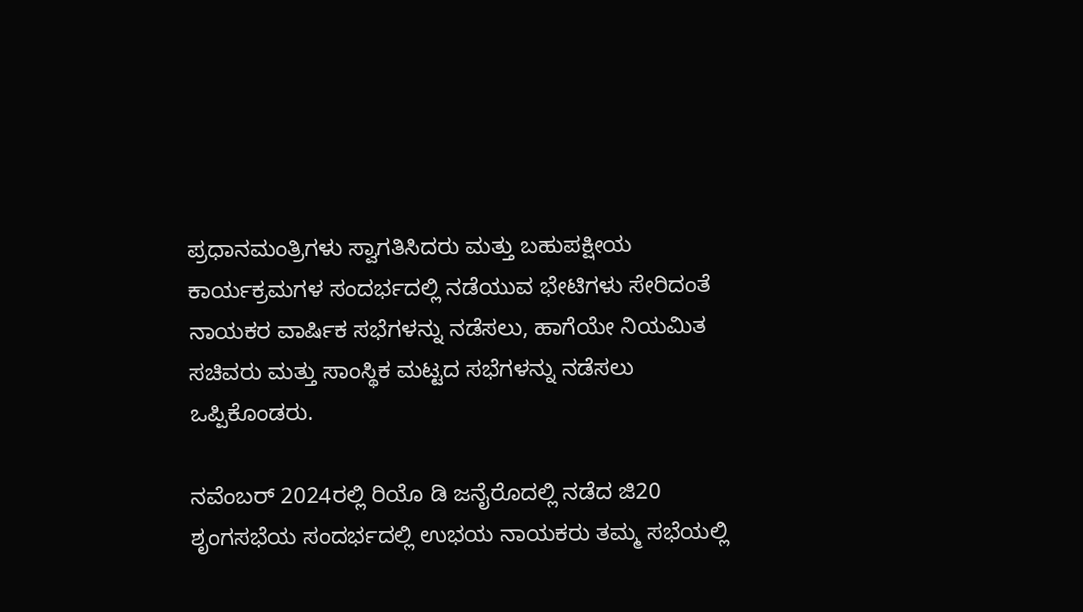ಪ್ರಧಾನಮಂತ್ರಿಗಳು ಸ್ವಾಗತಿಸಿದರು ಮತ್ತು ಬಹುಪಕ್ಷೀಯ ಕಾರ್ಯಕ್ರಮಗಳ ಸಂದರ್ಭದಲ್ಲಿ ನಡೆಯುವ ಭೇಟಿಗಳು ಸೇರಿದಂತೆ ನಾಯಕರ ವಾರ್ಷಿಕ ಸಭೆಗಳನ್ನು ನಡೆಸಲು, ಹಾಗೆಯೇ ನಿಯಮಿತ ಸಚಿವರು ಮತ್ತು ಸಾಂಸ್ಥಿಕ ಮಟ್ಟದ ಸಭೆಗಳನ್ನು ನಡೆಸಲು ಒಪ್ಪಿಕೊಂಡರು.

ನವೆಂಬರ್ 2024ರಲ್ಲಿ ರಿಯೊ ಡಿ ಜನೈರೊದಲ್ಲಿ ನಡೆದ ಜಿ20 ಶೃಂಗಸಭೆಯ ಸಂದರ್ಭದಲ್ಲಿ ಉಭಯ ನಾಯಕರು ತಮ್ಮ ಸಭೆಯಲ್ಲಿ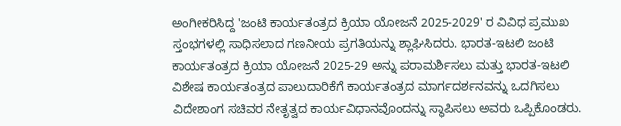ಅಂಗೀಕರಿಸಿದ್ದ 'ಜಂಟಿ ಕಾರ್ಯತಂತ್ರದ ಕ್ರಿಯಾ ಯೋಜನೆ 2025-2029' ರ ವಿವಿಧ ಪ್ರಮುಖ ಸ್ತಂಭಗಳಲ್ಲಿ ಸಾಧಿಸಲಾದ ಗಣನೀಯ ಪ್ರಗತಿಯನ್ನು ಶ್ಲಾಘಿಸಿದರು. ಭಾರತ-ಇಟಲಿ ಜಂಟಿ ಕಾರ್ಯತಂತ್ರದ ಕ್ರಿಯಾ ಯೋಜನೆ 2025-29 ಅನ್ನು ಪರಾಮರ್ಶಿಸಲು ಮತ್ತು ಭಾರತ-ಇಟಲಿ ವಿಶೇಷ ಕಾರ್ಯತಂತ್ರದ ಪಾಲುದಾರಿಕೆಗೆ ಕಾರ್ಯತಂತ್ರದ ಮಾರ್ಗದರ್ಶನವನ್ನು ಒದಗಿಸಲು ವಿದೇಶಾಂಗ ಸಚಿವರ ನೇತೃತ್ವದ ಕಾರ್ಯವಿಧಾನವೊಂದನ್ನು ಸ್ಥಾಪಿಸಲು ಅವರು ಒಪ್ಪಿಕೊಂಡರು.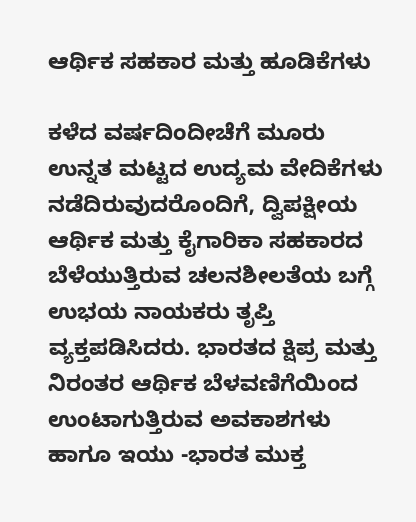ಆರ್ಥಿಕ ಸಹಕಾರ ಮತ್ತು ಹೂಡಿಕೆಗಳು

ಕಳೆದ ವರ್ಷದಿಂದೀಚೆಗೆ ಮೂರು ಉನ್ನತ ಮಟ್ಟದ ಉದ್ಯಮ ವೇದಿಕೆಗಳು ನಡೆದಿರುವುದರೊಂದಿಗೆ, ದ್ವಿಪಕ್ಷೀಯ ಆರ್ಥಿಕ ಮತ್ತು ಕೈಗಾರಿಕಾ ಸಹಕಾರದ ಬೆಳೆಯುತ್ತಿರುವ ಚಲನಶೀಲತೆಯ ಬಗ್ಗೆ ಉಭಯ ನಾಯಕರು ತೃಪ್ತಿ ವ್ಯಕ್ತಪಡಿಸಿದರು. ಭಾರತದ ಕ್ಷಿಪ್ರ ಮತ್ತು ನಿರಂತರ ಆರ್ಥಿಕ ಬೆಳವಣಿಗೆಯಿಂದ ಉಂಟಾಗುತ್ತಿರುವ ಅವಕಾಶಗಳು ಹಾಗೂ ಇಯು -ಭಾರತ ಮುಕ್ತ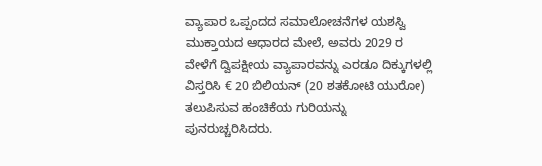ವ್ಯಾಪಾರ ಒಪ್ಪಂದದ ಸಮಾಲೋಚನೆಗಳ ಯಶಸ್ವಿ ಮುಕ್ತಾಯದ ಆಧಾರದ ಮೇಲೆ, ಅವರು 2029 ರ ವೇಳೆಗೆ ದ್ವಿಪಕ್ಷೀಯ ವ್ಯಾಪಾರವನ್ನು ಎರಡೂ ದಿಕ್ಕುಗಳಲ್ಲಿ ವಿಸ್ತರಿಸಿ € 20 ಬಿಲಿಯನ್ (20 ಶತಕೋಟಿ ಯುರೋ) ತಲುಪಿಸುವ ಹಂಚಿಕೆಯ ಗುರಿಯನ್ನು ಪುನರುಚ್ಚರಿಸಿದರು.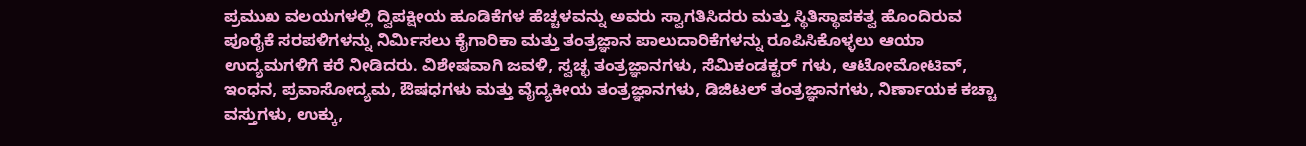ಪ್ರಮುಖ ವಲಯಗಳಲ್ಲಿ ದ್ವಿಪಕ್ಷೀಯ ಹೂಡಿಕೆಗಳ ಹೆಚ್ಚಳವನ್ನು ಅವರು ಸ್ವಾಗತಿಸಿದರು ಮತ್ತು ಸ್ಥಿತಿಸ್ಥಾಪಕತ್ವ ಹೊಂದಿರುವ ಪೂರೈಕೆ ಸರಪಳಿಗಳನ್ನು ನಿರ್ಮಿಸಲು ಕೈಗಾರಿಕಾ ಮತ್ತು ತಂತ್ರಜ್ಞಾನ ಪಾಲುದಾರಿಕೆಗಳನ್ನು ರೂಪಿಸಿಕೊಳ್ಳಲು ಆಯಾ ಉದ್ಯಮಗಳಿಗೆ ಕರೆ ನೀಡಿದರು. ವಿಶೇಷವಾಗಿ ಜವಳಿ, ಸ್ವಚ್ಛ ತಂತ್ರಜ್ಞಾನಗಳು, ಸೆಮಿಕಂಡಕ್ಟರ್‌ ಗಳು, ಆಟೋಮೋಟಿವ್, ಇಂಧನ, ಪ್ರವಾಸೋದ್ಯಮ, ಔಷಧಗಳು ಮತ್ತು ವೈದ್ಯಕೀಯ ತಂತ್ರಜ್ಞಾನಗಳು, ಡಿಜಿಟಲ್ ತಂತ್ರಜ್ಞಾನಗಳು, ನಿರ್ಣಾಯಕ ಕಚ್ಚಾ ವಸ್ತುಗಳು, ಉಕ್ಕು,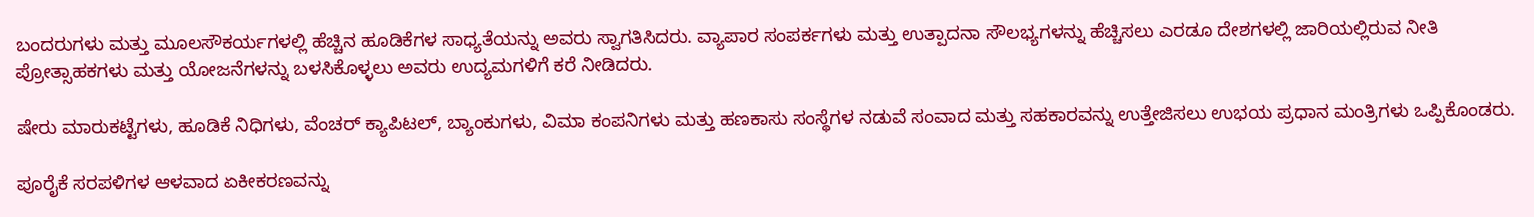ಬಂದರುಗಳು ಮತ್ತು ಮೂಲಸೌಕರ್ಯಗಳಲ್ಲಿ ಹೆಚ್ಚಿನ ಹೂಡಿಕೆಗಳ ಸಾಧ್ಯತೆಯನ್ನು ಅವರು ಸ್ವಾಗತಿಸಿದರು. ವ್ಯಾಪಾರ ಸಂಪರ್ಕಗಳು ಮತ್ತು ಉತ್ಪಾದನಾ ಸೌಲಭ್ಯಗಳನ್ನು ಹೆಚ್ಚಿಸಲು ಎರಡೂ ದೇಶಗಳಲ್ಲಿ ಜಾರಿಯಲ್ಲಿರುವ ನೀತಿ ಪ್ರೋತ್ಸಾಹಕಗಳು ಮತ್ತು ಯೋಜನೆಗಳನ್ನು ಬಳಸಿಕೊಳ್ಳಲು ಅವರು ಉದ್ಯಮಗಳಿಗೆ ಕರೆ ನೀಡಿದರು.

ಷೇರು ಮಾರುಕಟ್ಟೆಗಳು, ಹೂಡಿಕೆ ನಿಧಿಗಳು, ವೆಂಚರ್ ಕ್ಯಾಪಿಟಲ್, ಬ್ಯಾಂಕುಗಳು, ವಿಮಾ ಕಂಪನಿಗಳು ಮತ್ತು ಹಣಕಾಸು ಸಂಸ್ಥೆಗಳ ನಡುವೆ ಸಂವಾದ ಮತ್ತು ಸಹಕಾರವನ್ನು ಉತ್ತೇಜಿಸಲು ಉಭಯ ಪ್ರಧಾನ ಮಂತ್ರಿಗಳು ಒಪ್ಪಿಕೊಂಡರು.

ಪೂರೈಕೆ ಸರಪಳಿಗಳ ಆಳವಾದ ಏಕೀಕರಣವನ್ನು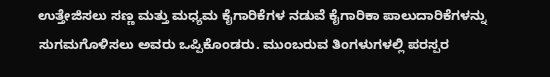ಉತ್ತೇಜಿಸಲು ಸಣ್ಣ ಮತ್ತು ಮಧ್ಯಮ ಕೈಗಾರಿಕೆಗಳ ನಡುವೆ ಕೈಗಾರಿಕಾ ಪಾಲುದಾರಿಕೆಗಳನ್ನು ಸುಗಮಗೊಳಿಸಲು ಅವರು ಒಪ್ಪಿಕೊಂಡರು. ಮುಂಬರುವ ತಿಂಗಳುಗಳಲ್ಲಿ ಪರಸ್ಪರ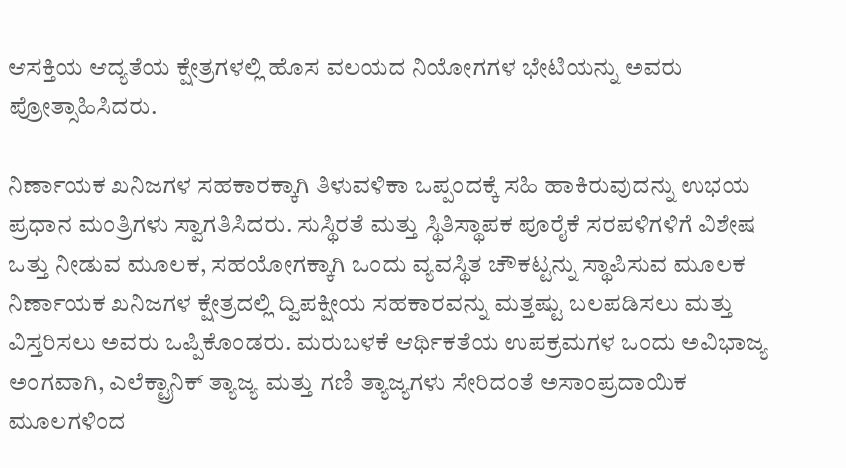ಆಸಕ್ತಿಯ ಆದ್ಯತೆಯ ಕ್ಷೇತ್ರಗಳಲ್ಲಿ ಹೊಸ ವಲಯದ ನಿಯೋಗಗಳ ಭೇಟಿಯನ್ನು ಅವರು ಪ್ರೋತ್ಸಾಹಿಸಿದರು.

ನಿರ್ಣಾಯಕ ಖನಿಜಗಳ ಸಹಕಾರಕ್ಕಾಗಿ ತಿಳುವಳಿಕಾ ಒಪ್ಪಂದಕ್ಕೆ ಸಹಿ ಹಾಕಿರುವುದನ್ನು ಉಭಯ ಪ್ರಧಾನ ಮಂತ್ರಿಗಳು ಸ್ವಾಗತಿಸಿದರು. ಸುಸ್ಥಿರತೆ ಮತ್ತು ಸ್ಥಿತಿಸ್ಥಾಪಕ ಪೂರೈಕೆ ಸರಪಳಿಗಳಿಗೆ ವಿಶೇಷ ಒತ್ತು ನೀಡುವ ಮೂಲಕ, ಸಹಯೋಗಕ್ಕಾಗಿ ಒಂದು ವ್ಯವಸ್ಥಿತ ಚೌಕಟ್ಟನ್ನು ಸ್ಥಾಪಿಸುವ ಮೂಲಕ ನಿರ್ಣಾಯಕ ಖನಿಜಗಳ ಕ್ಷೇತ್ರದಲ್ಲಿ ದ್ವಿಪಕ್ಷೀಯ ಸಹಕಾರವನ್ನು ಮತ್ತಷ್ಟು ಬಲಪಡಿಸಲು ಮತ್ತು ವಿಸ್ತರಿಸಲು ಅವರು ಒಪ್ಪಿಕೊಂಡರು. ಮರುಬಳಕೆ ಆರ್ಥಿಕತೆಯ ಉಪಕ್ರಮಗಳ ಒಂದು ಅವಿಭಾಜ್ಯ ಅಂಗವಾಗಿ, ಎಲೆಕ್ಟ್ರಾನಿಕ್ ತ್ಯಾಜ್ಯ ಮತ್ತು ಗಣಿ ತ್ಯಾಜ್ಯಗಳು ಸೇರಿದಂತೆ ಅಸಾಂಪ್ರದಾಯಿಕ ಮೂಲಗಳಿಂದ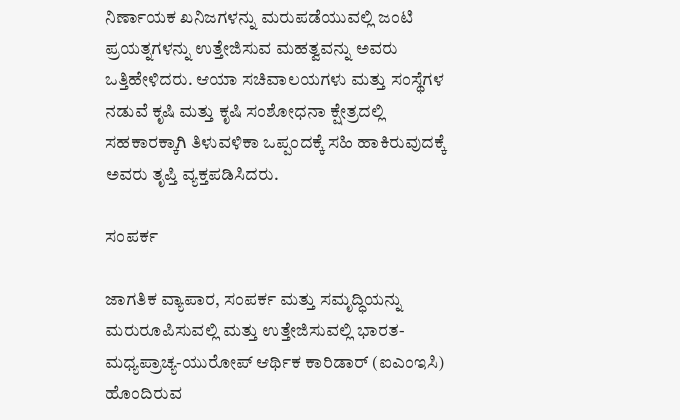ನಿರ್ಣಾಯಕ ಖನಿಜಗಳನ್ನು ಮರುಪಡೆಯುವಲ್ಲಿ ಜಂಟಿ ಪ್ರಯತ್ನಗಳನ್ನು ಉತ್ತೇಜಿಸುವ ಮಹತ್ವವನ್ನು ಅವರು ಒತ್ತಿಹೇಳಿದರು. ಆಯಾ ಸಚಿವಾಲಯಗಳು ಮತ್ತು ಸಂಸ್ಥೆಗಳ ನಡುವೆ ಕೃಷಿ ಮತ್ತು ಕೃಷಿ ಸಂಶೋಧನಾ ಕ್ಷೇತ್ರದಲ್ಲಿ ಸಹಕಾರಕ್ಕಾಗಿ ತಿಳುವಳಿಕಾ ಒಪ್ಪಂದಕ್ಕೆ ಸಹಿ ಹಾಕಿರುವುದಕ್ಕೆ ಅವರು ತೃಪ್ತಿ ವ್ಯಕ್ತಪಡಿಸಿದರು.

ಸಂಪರ್ಕ

ಜಾಗತಿಕ ವ್ಯಾಪಾರ, ಸಂಪರ್ಕ ಮತ್ತು ಸಮೃದ್ಧಿಯನ್ನು ಮರುರೂಪಿಸುವಲ್ಲಿ ಮತ್ತು ಉತ್ತೇಜಿಸುವಲ್ಲಿ ಭಾರತ-ಮಧ್ಯಪ್ರಾಚ್ಯ-ಯುರೋಪ್ ಆರ್ಥಿಕ ಕಾರಿಡಾರ್ (ಐಎಂಇಸಿ) ಹೊಂದಿರುವ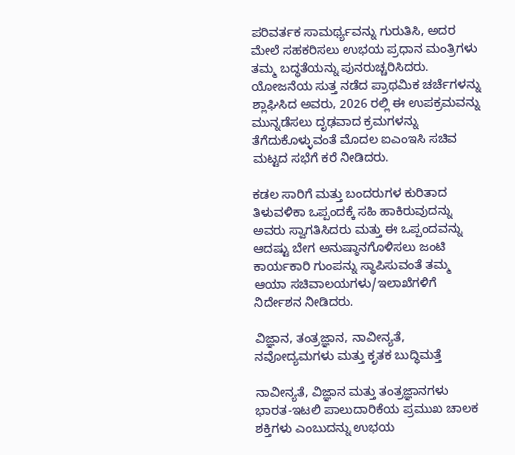ಪರಿವರ್ತಕ ಸಾಮರ್ಥ್ಯವನ್ನು ಗುರುತಿಸಿ, ಅದರ ಮೇಲೆ ಸಹಕರಿಸಲು ಉಭಯ ಪ್ರಧಾನ ಮಂತ್ರಿಗಳು ತಮ್ಮ ಬದ್ಧತೆಯನ್ನು ಪುನರುಚ್ಚರಿಸಿದರು. ಯೋಜನೆಯ ಸುತ್ತ ನಡೆದ ಪ್ರಾಥಮಿಕ ಚರ್ಚೆಗಳನ್ನು ಶ್ಲಾಘಿಸಿದ ಅವರು, 2026 ರಲ್ಲಿ ಈ ಉಪಕ್ರಮವನ್ನು ಮುನ್ನಡೆಸಲು ದೃಢವಾದ ಕ್ರಮಗಳನ್ನು ತೆಗೆದುಕೊಳ್ಳುವಂತೆ ಮೊದಲ ಐಎಂಇಸಿ ಸಚಿವ ಮಟ್ಟದ ಸಭೆಗೆ ಕರೆ ನೀಡಿದರು.

ಕಡಲ ಸಾರಿಗೆ ಮತ್ತು ಬಂದರುಗಳ ಕುರಿತಾದ ತಿಳುವಳಿಕಾ ಒಪ್ಪಂದಕ್ಕೆ ಸಹಿ ಹಾಕಿರುವುದನ್ನು ಅವರು ಸ್ವಾಗತಿಸಿದರು ಮತ್ತು ಈ ಒಪ್ಪಂದವನ್ನು ಆದಷ್ಟು ಬೇಗ ಅನುಷ್ಠಾನಗೊಳಿಸಲು ಜಂಟಿ ಕಾರ್ಯಕಾರಿ ಗುಂಪನ್ನು ಸ್ಥಾಪಿಸುವಂತೆ ತಮ್ಮ ಆಯಾ ಸಚಿವಾಲಯಗಳು/ಇಲಾಖೆಗಳಿಗೆ ನಿರ್ದೇಶನ ನೀಡಿದರು.

ವಿಜ್ಞಾನ, ತಂತ್ರಜ್ಞಾನ, ನಾವೀನ್ಯತೆ, ನವೋದ್ಯಮಗಳು ಮತ್ತು ಕೃತಕ ಬುದ್ಧಿಮತ್ತೆ

ನಾವೀನ್ಯತೆ, ವಿಜ್ಞಾನ ಮತ್ತು ತಂತ್ರಜ್ಞಾನಗಳು ಭಾರತ-ಇಟಲಿ ಪಾಲುದಾರಿಕೆಯ ಪ್ರಮುಖ ಚಾಲಕ ಶಕ್ತಿಗಳು ಎಂಬುದನ್ನು ಉಭಯ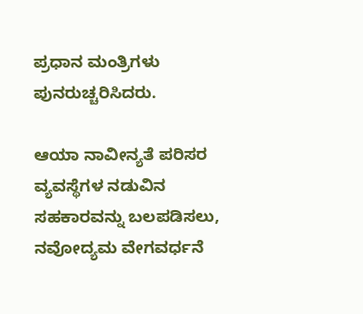ಪ್ರಧಾನ ಮಂತ್ರಿಗಳು ಪುನರುಚ್ಚರಿಸಿದರು.

ಆಯಾ ನಾವೀನ್ಯತೆ ಪರಿಸರ ವ್ಯವಸ್ಥೆಗಳ ನಡುವಿನ ಸಹಕಾರವನ್ನು ಬಲಪಡಿಸಲು, ನವೋದ್ಯಮ ವೇಗವರ್ಧನೆ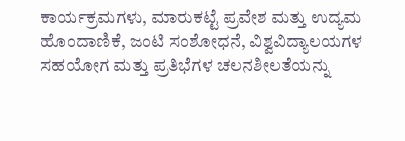ಕಾರ್ಯಕ್ರಮಗಳು, ಮಾರುಕಟ್ಟೆ ಪ್ರವೇಶ ಮತ್ತು ಉದ್ಯಮ ಹೊಂದಾಣಿಕೆ, ಜಂಟಿ ಸಂಶೋಧನೆ, ವಿಶ್ವವಿದ್ಯಾಲಯಗಳ ಸಹಯೋಗ ಮತ್ತು ಪ್ರತಿಭೆಗಳ ಚಲನಶೀಲತೆಯನ್ನು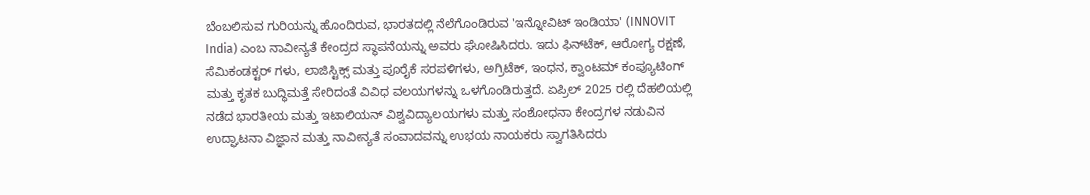ಬೆಂಬಲಿಸುವ ಗುರಿಯನ್ನು ಹೊಂದಿರುವ, ಭಾರತದಲ್ಲಿ ನೆಲೆಗೊಂಡಿರುವ 'ಇನ್ನೋವಿಟ್ ಇಂಡಿಯಾ' (INNOVIT India) ಎಂಬ ನಾವೀನ್ಯತೆ ಕೇಂದ್ರದ ಸ್ಥಾಪನೆಯನ್ನು ಅವರು ಘೋಷಿಸಿದರು. ಇದು ಫಿನ್‌ಟೆಕ್, ಆರೋಗ್ಯ ರಕ್ಷಣೆ, ಸೆಮಿಕಂಡಕ್ಟರ್‌ ಗಳು, ಲಾಜಿಸ್ಟಿಕ್ಸ್ ಮತ್ತು ಪೂರೈಕೆ ಸರಪಳಿಗಳು, ಅಗ್ರಿಟೆಕ್, ಇಂಧನ, ಕ್ವಾಂಟಮ್ ಕಂಪ್ಯೂಟಿಂಗ್ ಮತ್ತು ಕೃತಕ ಬುದ್ಧಿಮತ್ತೆ ಸೇರಿದಂತೆ ವಿವಿಧ ವಲಯಗಳನ್ನು ಒಳಗೊಂಡಿರುತ್ತದೆ. ಏಪ್ರಿಲ್ 2025 ರಲ್ಲಿ ದೆಹಲಿಯಲ್ಲಿ ನಡೆದ ಭಾರತೀಯ ಮತ್ತು ಇಟಾಲಿಯನ್ ವಿಶ್ವವಿದ್ಯಾಲಯಗಳು ಮತ್ತು ಸಂಶೋಧನಾ ಕೇಂದ್ರಗಳ ನಡುವಿನ ಉದ್ಘಾಟನಾ ವಿಜ್ಞಾನ ಮತ್ತು ನಾವೀನ್ಯತೆ ಸಂವಾದವನ್ನು ಉಭಯ ನಾಯಕರು ಸ್ವಾಗತಿಸಿದರು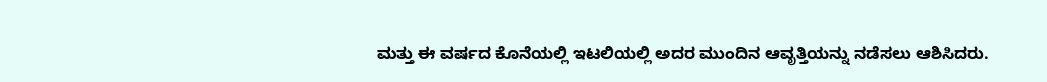ಮತ್ತು ಈ ವರ್ಷದ ಕೊನೆಯಲ್ಲಿ ಇಟಲಿಯಲ್ಲಿ ಅದರ ಮುಂದಿನ ಆವೃತ್ತಿಯನ್ನು ನಡೆಸಲು ಆಶಿಸಿದರು.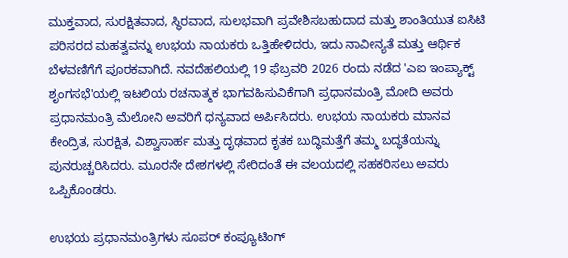ಮುಕ್ತವಾದ, ಸುರಕ್ಷಿತವಾದ, ಸ್ಥಿರವಾದ, ಸುಲಭವಾಗಿ ಪ್ರವೇಶಿಸಬಹುದಾದ ಮತ್ತು ಶಾಂತಿಯುತ ಐಸಿಟಿ ಪರಿಸರದ ಮಹತ್ವವನ್ನು ಉಭಯ ನಾಯಕರು ಒತ್ತಿಹೇಳಿದರು, ಇದು ನಾವೀನ್ಯತೆ ಮತ್ತು ಆರ್ಥಿಕ ಬೆಳವಣಿಗೆಗೆ ಪೂರಕವಾಗಿದೆ. ನವದೆಹಲಿಯಲ್ಲಿ 19 ಫೆಬ್ರವರಿ 2026 ರಂದು ನಡೆದ 'ಎಐ ಇಂಪ್ಯಾಕ್ಟ್ ಶೃಂಗಸಭೆ'ಯಲ್ಲಿ ಇಟಲಿಯ ರಚನಾತ್ಮಕ ಭಾಗವಹಿಸುವಿಕೆಗಾಗಿ ಪ್ರಧಾನಮಂತ್ರಿ ಮೋದಿ ಅವರು ಪ್ರಧಾನಮಂತ್ರಿ ಮೆಲೋನಿ ಅವರಿಗೆ ಧನ್ಯವಾದ ಅರ್ಪಿಸಿದರು. ಉಭಯ ನಾಯಕರು ಮಾನವ ಕೇಂದ್ರಿತ, ಸುರಕ್ಷಿತ, ವಿಶ್ವಾಸಾರ್ಹ ಮತ್ತು ದೃಢವಾದ ಕೃತಕ ಬುದ್ಧಿಮತ್ತೆಗೆ ತಮ್ಮ ಬದ್ಧತೆಯನ್ನು ಪುನರುಚ್ಚರಿಸಿದರು. ಮೂರನೇ ದೇಶಗಳಲ್ಲಿ ಸೇರಿದಂತೆ ಈ ವಲಯದಲ್ಲಿ ಸಹಕರಿಸಲು ಅವರು ಒಪ್ಪಿಕೊಂಡರು.

ಉಭಯ ಪ್ರಧಾನಮಂತ್ರಿಗಳು ಸೂಪರ್ ಕಂಪ್ಯೂಟಿಂಗ್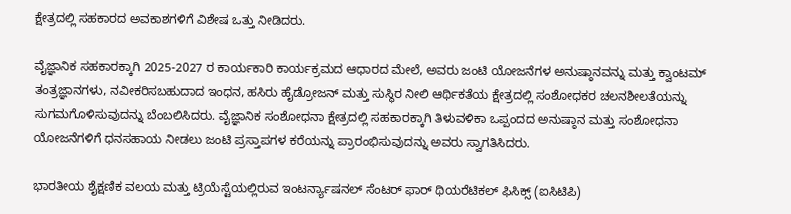ಕ್ಷೇತ್ರದಲ್ಲಿ ಸಹಕಾರದ ಅವಕಾಶಗಳಿಗೆ ವಿಶೇಷ ಒತ್ತು ನೀಡಿದರು.

ವೈಜ್ಞಾನಿಕ ಸಹಕಾರಕ್ಕಾಗಿ 2025-2027 ರ ಕಾರ್ಯಕಾರಿ ಕಾರ್ಯಕ್ರಮದ ಆಧಾರದ ಮೇಲೆ, ಅವರು ಜಂಟಿ ಯೋಜನೆಗಳ ಅನುಷ್ಠಾನವನ್ನು ಮತ್ತು ಕ್ವಾಂಟಮ್ ತಂತ್ರಜ್ಞಾನಗಳು, ನವೀಕರಿಸಬಹುದಾದ ಇಂಧನ, ಹಸಿರು ಹೈಡ್ರೋಜನ್ ಮತ್ತು ಸುಸ್ಥಿರ ನೀಲಿ ಆರ್ಥಿಕತೆಯ ಕ್ಷೇತ್ರದಲ್ಲಿ ಸಂಶೋಧಕರ ಚಲನಶೀಲತೆಯನ್ನು ಸುಗಮಗೊಳಿಸುವುದನ್ನು ಬೆಂಬಲಿಸಿದರು. ವೈಜ್ಞಾನಿಕ ಸಂಶೋಧನಾ ಕ್ಷೇತ್ರದಲ್ಲಿ ಸಹಕಾರಕ್ಕಾಗಿ ತಿಳುವಳಿಕಾ ಒಪ್ಪಂದದ ಅನುಷ್ಠಾನ ಮತ್ತು ಸಂಶೋಧನಾ ಯೋಜನೆಗಳಿಗೆ ಧನಸಹಾಯ ನೀಡಲು ಜಂಟಿ ಪ್ರಸ್ತಾಪಗಳ ಕರೆಯನ್ನು ಪ್ರಾರಂಭಿಸುವುದನ್ನು ಅವರು ಸ್ವಾಗತಿಸಿದರು.

ಭಾರತೀಯ ಶೈಕ್ಷಣಿಕ ವಲಯ ಮತ್ತು ಟ್ರಿಯೆಸ್ಟೆಯಲ್ಲಿರುವ ಇಂಟರ್ನ್ಯಾಷನಲ್ ಸೆಂಟರ್ ಫಾರ್ ಥಿಯರೆಟಿಕಲ್ ಫಿಸಿಕ್ಸ್ (ಐಸಿಟಿಪಿ)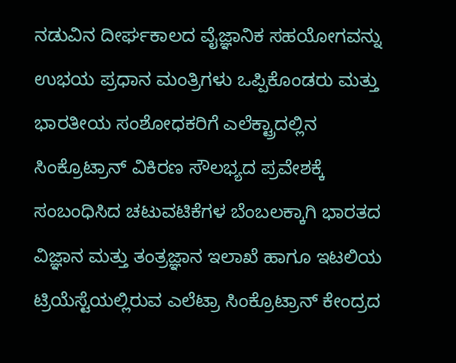ನಡುವಿನ ದೀರ್ಘಕಾಲದ ವೈಜ್ಞಾನಿಕ ಸಹಯೋಗವನ್ನು ಉಭಯ ಪ್ರಧಾನ ಮಂತ್ರಿಗಳು ಒಪ್ಪಿಕೊಂಡರು ಮತ್ತು ಭಾರತೀಯ ಸಂಶೋಧಕರಿಗೆ ಎಲೆಕ್ಟ್ರಾದಲ್ಲಿನ ಸಿಂಕ್ರೊಟ್ರಾನ್ ವಿಕಿರಣ ಸೌಲಭ್ಯದ ಪ್ರವೇಶಕ್ಕೆ ಸಂಬಂಧಿಸಿದ ಚಟುವಟಿಕೆಗಳ ಬೆಂಬಲಕ್ಕಾಗಿ ಭಾರತದ ವಿಜ್ಞಾನ ಮತ್ತು ತಂತ್ರಜ್ಞಾನ ಇಲಾಖೆ ಹಾಗೂ ಇಟಲಿಯ ಟ್ರಿಯೆಸ್ಟೆಯಲ್ಲಿರುವ ಎಲೆಟ್ರಾ ಸಿಂಕ್ರೊಟ್ರಾನ್ ಕೇಂದ್ರದ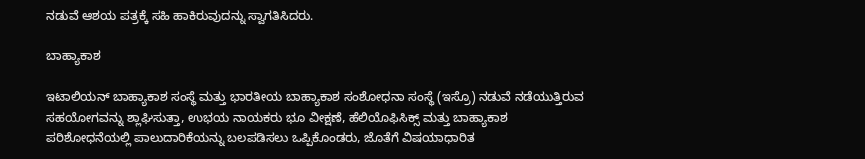ನಡುವೆ ಆಶಯ ಪತ್ರಕ್ಕೆ ಸಹಿ ಹಾಕಿರುವುದನ್ನು ಸ್ವಾಗತಿಸಿದರು.

ಬಾಹ್ಯಾಕಾಶ

ಇಟಾಲಿಯನ್ ಬಾಹ್ಯಾಕಾಶ ಸಂಸ್ಥೆ ಮತ್ತು ಭಾರತೀಯ ಬಾಹ್ಯಾಕಾಶ ಸಂಶೋಧನಾ ಸಂಸ್ಥೆ (ಇಸ್ರೊ) ನಡುವೆ ನಡೆಯುತ್ತಿರುವ ಸಹಯೋಗವನ್ನು ಶ್ಲಾಘಿಸುತ್ತಾ, ಉಭಯ ನಾಯಕರು ಭೂ ವೀಕ್ಷಣೆ, ಹೆಲಿಯೊಫಿಸಿಕ್ಸ್ ಮತ್ತು ಬಾಹ್ಯಾಕಾಶ ಪರಿಶೋಧನೆಯಲ್ಲಿ ಪಾಲುದಾರಿಕೆಯನ್ನು ಬಲಪಡಿಸಲು ಒಪ್ಪಿಕೊಂಡರು, ಜೊತೆಗೆ ವಿಷಯಾಧಾರಿತ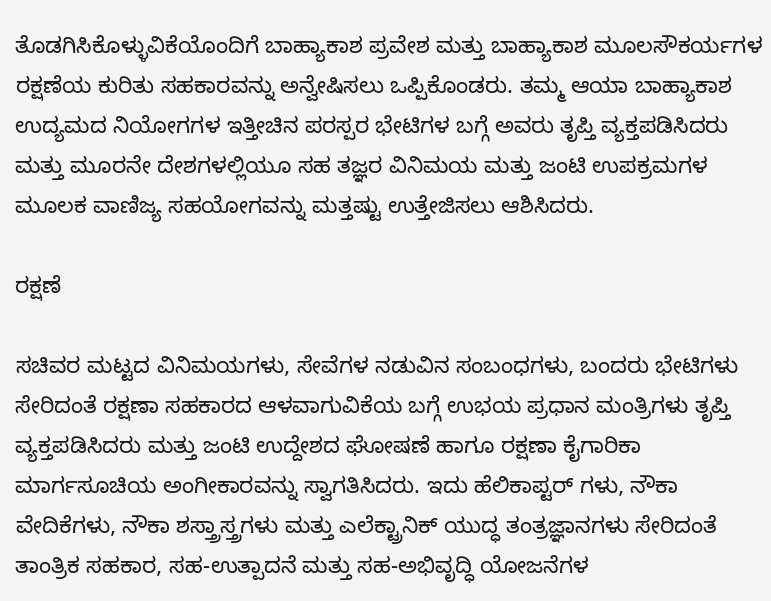ತೊಡಗಿಸಿಕೊಳ್ಳುವಿಕೆಯೊಂದಿಗೆ ಬಾಹ್ಯಾಕಾಶ ಪ್ರವೇಶ ಮತ್ತು ಬಾಹ್ಯಾಕಾಶ ಮೂಲಸೌಕರ್ಯಗಳ ರಕ್ಷಣೆಯ ಕುರಿತು ಸಹಕಾರವನ್ನು ಅನ್ವೇಷಿಸಲು ಒಪ್ಪಿಕೊಂಡರು. ತಮ್ಮ ಆಯಾ ಬಾಹ್ಯಾಕಾಶ ಉದ್ಯಮದ ನಿಯೋಗಗಳ ಇತ್ತೀಚಿನ ಪರಸ್ಪರ ಭೇಟಿಗಳ ಬಗ್ಗೆ ಅವರು ತೃಪ್ತಿ ವ್ಯಕ್ತಪಡಿಸಿದರು ಮತ್ತು ಮೂರನೇ ದೇಶಗಳಲ್ಲಿಯೂ ಸಹ ತಜ್ಞರ ವಿನಿಮಯ ಮತ್ತು ಜಂಟಿ ಉಪಕ್ರಮಗಳ ಮೂಲಕ ವಾಣಿಜ್ಯ ಸಹಯೋಗವನ್ನು ಮತ್ತಷ್ಟು ಉತ್ತೇಜಿಸಲು ಆಶಿಸಿದರು.

ರಕ್ಷಣೆ

ಸಚಿವರ ಮಟ್ಟದ ವಿನಿಮಯಗಳು, ಸೇವೆಗಳ ನಡುವಿನ ಸಂಬಂಧಗಳು, ಬಂದರು ಭೇಟಿಗಳು ಸೇರಿದಂತೆ ರಕ್ಷಣಾ ಸಹಕಾರದ ಆಳವಾಗುವಿಕೆಯ ಬಗ್ಗೆ ಉಭಯ ಪ್ರಧಾನ ಮಂತ್ರಿಗಳು ತೃಪ್ತಿ ವ್ಯಕ್ತಪಡಿಸಿದರು ಮತ್ತು ಜಂಟಿ ಉದ್ದೇಶದ ಘೋಷಣೆ ಹಾಗೂ ರಕ್ಷಣಾ ಕೈಗಾರಿಕಾ ಮಾರ್ಗಸೂಚಿಯ ಅಂಗೀಕಾರವನ್ನು ಸ್ವಾಗತಿಸಿದರು. ಇದು ಹೆಲಿಕಾಪ್ಟರ್‌ ಗಳು, ನೌಕಾ ವೇದಿಕೆಗಳು, ನೌಕಾ ಶಸ್ತ್ರಾಸ್ತ್ರಗಳು ಮತ್ತು ಎಲೆಕ್ಟ್ರಾನಿಕ್ ಯುದ್ಧ ತಂತ್ರಜ್ಞಾನಗಳು ಸೇರಿದಂತೆ ತಾಂತ್ರಿಕ ಸಹಕಾರ, ಸಹ-ಉತ್ಪಾದನೆ ಮತ್ತು ಸಹ-ಅಭಿವೃದ್ಧಿ ಯೋಜನೆಗಳ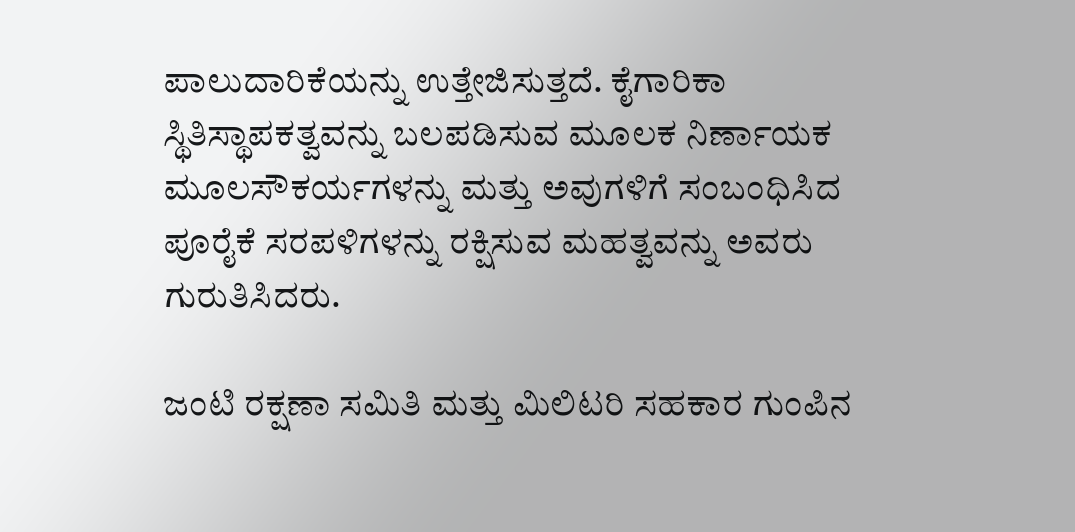ಪಾಲುದಾರಿಕೆಯನ್ನು ಉತ್ತೇಜಿಸುತ್ತದೆ. ಕೈಗಾರಿಕಾ ಸ್ಥಿತಿಸ್ಥಾಪಕತ್ವವನ್ನು ಬಲಪಡಿಸುವ ಮೂಲಕ ನಿರ್ಣಾಯಕ ಮೂಲಸೌಕರ್ಯಗಳನ್ನು ಮತ್ತು ಅವುಗಳಿಗೆ ಸಂಬಂಧಿಸಿದ ಪೂರೈಕೆ ಸರಪಳಿಗಳನ್ನು ರಕ್ಷಿಸುವ ಮಹತ್ವವನ್ನು ಅವರು ಗುರುತಿಸಿದರು.

ಜಂಟಿ ರಕ್ಷಣಾ ಸಮಿತಿ ಮತ್ತು ಮಿಲಿಟರಿ ಸಹಕಾರ ಗುಂಪಿನ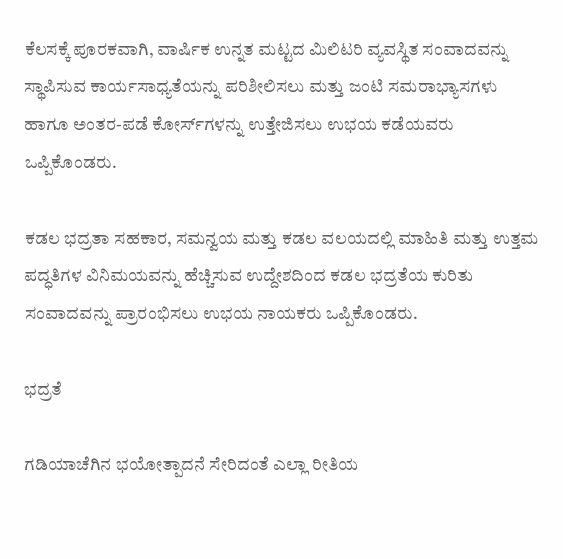ಕೆಲಸಕ್ಕೆ ಪೂರಕವಾಗಿ, ವಾರ್ಷಿಕ ಉನ್ನತ ಮಟ್ಟದ ಮಿಲಿಟರಿ ವ್ಯವಸ್ಥಿತ ಸಂವಾದವನ್ನು ಸ್ಥಾಪಿಸುವ ಕಾರ್ಯಸಾಧ್ಯತೆಯನ್ನು ಪರಿಶೀಲಿಸಲು ಮತ್ತು ಜಂಟಿ ಸಮರಾಭ್ಯಾಸಗಳು ಹಾಗೂ ಅಂತರ-ಪಡೆ ಕೋರ್ಸ್‌ಗಳನ್ನು ಉತ್ತೇಜಿಸಲು ಉಭಯ ಕಡೆಯವರು ಒಪ್ಪಿಕೊಂಡರು.

ಕಡಲ ಭದ್ರತಾ ಸಹಕಾರ, ಸಮನ್ವಯ ಮತ್ತು ಕಡಲ ವಲಯದಲ್ಲಿ ಮಾಹಿತಿ ಮತ್ತು ಉತ್ತಮ ಪದ್ಧತಿಗಳ ವಿನಿಮಯವನ್ನು ಹೆಚ್ಚಿಸುವ ಉದ್ದೇಶದಿಂದ ಕಡಲ ಭದ್ರತೆಯ ಕುರಿತು ಸಂವಾದವನ್ನು ಪ್ರಾರಂಭಿಸಲು ಉಭಯ ನಾಯಕರು ಒಪ್ಪಿಕೊಂಡರು.

ಭದ್ರತೆ

ಗಡಿಯಾಚೆಗಿನ ಭಯೋತ್ಪಾದನೆ ಸೇರಿದಂತೆ ಎಲ್ಲಾ ರೀತಿಯ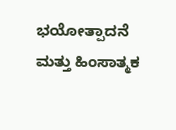ಭಯೋತ್ಪಾದನೆ ಮತ್ತು ಹಿಂಸಾತ್ಮಕ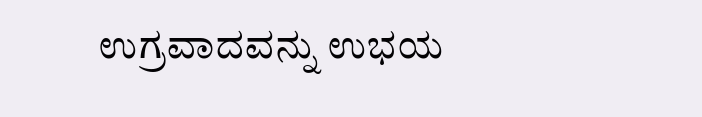ಉಗ್ರವಾದವನ್ನು ಉಭಯ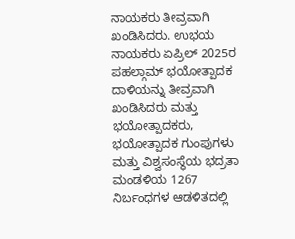ನಾಯಕರು ತೀವ್ರವಾಗಿ ಖಂಡಿಸಿದರು. ಉಭಯ ನಾಯಕರು ಏಪ್ರಿಲ್ 2025ರ ಪಹಲ್ಗಾಮ್ ಭಯೋತ್ಪಾದಕ ದಾಳಿಯನ್ನು ತೀವ್ರವಾಗಿ ಖಂಡಿಸಿದರು ಮತ್ತು ಭಯೋತ್ಪಾದಕರು, ಭಯೋತ್ಪಾದಕ ಗುಂಪುಗಳು ಮತ್ತು ವಿಶ್ವಸಂಸ್ಥೆಯ ಭದ್ರತಾ ಮಂಡಳಿಯ 1267 ನಿರ್ಬಂಧಗಳ ಆಡಳಿತದಲ್ಲಿ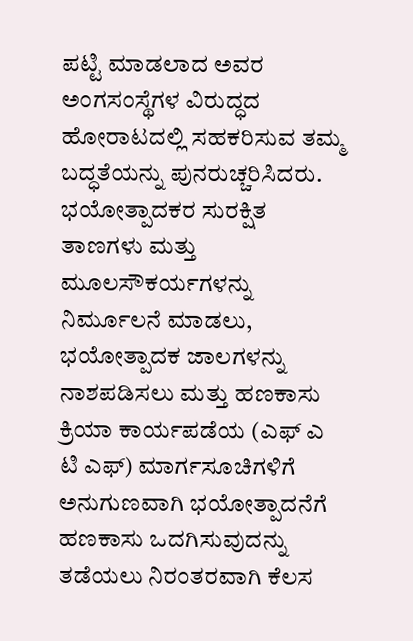ಪಟ್ಟಿ ಮಾಡಲಾದ ಅವರ ಅಂಗಸಂಸ್ಥೆಗಳ ವಿರುದ್ಧದ ಹೋರಾಟದಲ್ಲಿ ಸಹಕರಿಸುವ ತಮ್ಮ ಬದ್ಧತೆಯನ್ನು ಪುನರುಚ್ಚರಿಸಿದರು. ಭಯೋತ್ಪಾದಕರ ಸುರಕ್ಷಿತ ತಾಣಗಳು ಮತ್ತು ಮೂಲಸೌಕರ್ಯಗಳನ್ನು ನಿರ್ಮೂಲನೆ ಮಾಡಲು, ಭಯೋತ್ಪಾದಕ ಜಾಲಗಳನ್ನು ನಾಶಪಡಿಸಲು ಮತ್ತು ಹಣಕಾಸು ಕ್ರಿಯಾ ಕಾರ್ಯಪಡೆಯ (ಎಫ್‌ ಎ ಟಿ ಎಫ್) ಮಾರ್ಗಸೂಚಿಗಳಿಗೆ ಅನುಗುಣವಾಗಿ ಭಯೋತ್ಪಾದನೆಗೆ ಹಣಕಾಸು ಒದಗಿಸುವುದನ್ನು ತಡೆಯಲು ನಿರಂತರವಾಗಿ ಕೆಲಸ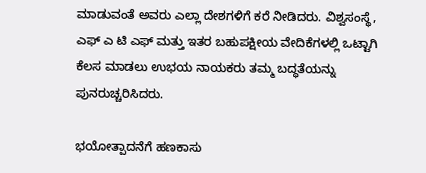ಮಾಡುವಂತೆ ಅವರು ಎಲ್ಲಾ ದೇಶಗಳಿಗೆ ಕರೆ ನೀಡಿದರು. ವಿಶ್ವಸಂಸ್ಥೆ, ಎಫ್‌ ಎ ಟಿ ಎಫ್ ಮತ್ತು ಇತರ ಬಹುಪಕ್ಷೀಯ ವೇದಿಕೆಗಳಲ್ಲಿ ಒಟ್ಟಾಗಿ ಕೆಲಸ ಮಾಡಲು ಉಭಯ ನಾಯಕರು ತಮ್ಮ ಬದ್ಧತೆಯನ್ನು ಪುನರುಚ್ಚರಿಸಿದರು.

ಭಯೋತ್ಪಾದನೆಗೆ ಹಣಕಾಸು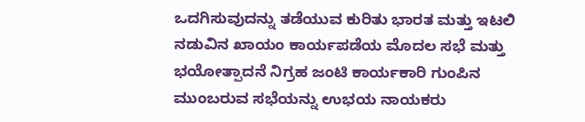ಒದಗಿಸುವುದನ್ನು ತಡೆಯುವ ಕುರಿತು ಭಾರತ ಮತ್ತು ಇಟಲಿ ನಡುವಿನ ಖಾಯಂ ಕಾರ್ಯಪಡೆಯ ಮೊದಲ ಸಭೆ ಮತ್ತು ಭಯೋತ್ಪಾದನೆ ನಿಗ್ರಹ ಜಂಟಿ ಕಾರ್ಯಕಾರಿ ಗುಂಪಿನ ಮುಂಬರುವ ಸಭೆಯನ್ನು ಉಭಯ ನಾಯಕರು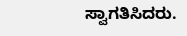ಸ್ವಾಗತಿಸಿದರು.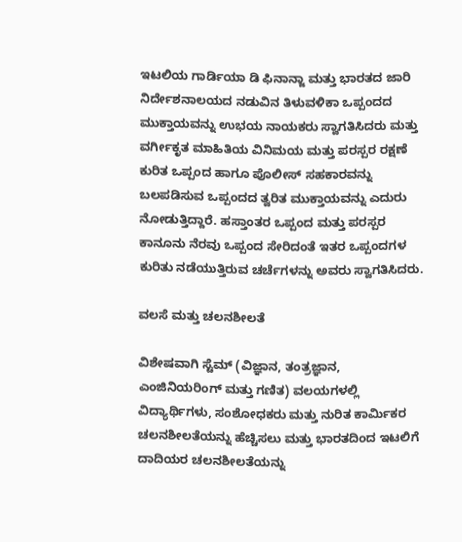ಇಟಲಿಯ ಗಾರ್ಡಿಯಾ ಡಿ ಫಿನಾನ್ಜಾ ಮತ್ತು ಭಾರತದ ಜಾರಿ ನಿರ್ದೇಶನಾಲಯದ ನಡುವಿನ ತಿಳುವಳಿಕಾ ಒಪ್ಪಂದದ ಮುಕ್ತಾಯವನ್ನು ಉಭಯ ನಾಯಕರು ಸ್ವಾಗತಿಸಿದರು ಮತ್ತು ವರ್ಗೀಕೃತ ಮಾಹಿತಿಯ ವಿನಿಮಯ ಮತ್ತು ಪರಸ್ಪರ ರಕ್ಷಣೆ ಕುರಿತ ಒಪ್ಪಂದ ಹಾಗೂ ಪೊಲೀಸ್ ಸಹಕಾರವನ್ನು ಬಲಪಡಿಸುವ ಒಪ್ಪಂದದ ತ್ವರಿತ ಮುಕ್ತಾಯವನ್ನು ಎದುರು ನೋಡುತ್ತಿದ್ದಾರೆ. ಹಸ್ತಾಂತರ ಒಪ್ಪಂದ ಮತ್ತು ಪರಸ್ಪರ ಕಾನೂನು ನೆರವು ಒಪ್ಪಂದ ಸೇರಿದಂತೆ ಇತರ ಒಪ್ಪಂದಗಳ ಕುರಿತು ನಡೆಯುತ್ತಿರುವ ಚರ್ಚೆಗಳನ್ನು ಅವರು ಸ್ವಾಗತಿಸಿದರು.

ವಲಸೆ ಮತ್ತು ಚಲನಶೀಲತೆ

ವಿಶೇಷವಾಗಿ ಸ್ಟೆಮ್ (ವಿಜ್ಞಾನ, ತಂತ್ರಜ್ಞಾನ, ಎಂಜಿನಿಯರಿಂಗ್ ಮತ್ತು ಗಣಿತ) ವಲಯಗಳಲ್ಲಿ ವಿದ್ಯಾರ್ಥಿಗಳು, ಸಂಶೋಧಕರು ಮತ್ತು ನುರಿತ ಕಾರ್ಮಿಕರ ಚಲನಶೀಲತೆಯನ್ನು ಹೆಚ್ಚಿಸಲು ಮತ್ತು ಭಾರತದಿಂದ ಇಟಲಿಗೆ ದಾದಿಯರ ಚಲನಶೀಲತೆಯನ್ನು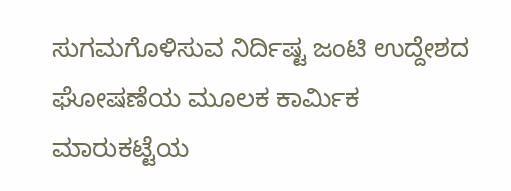ಸುಗಮಗೊಳಿಸುವ ನಿರ್ದಿಷ್ಟ ಜಂಟಿ ಉದ್ದೇಶದ ಘೋಷಣೆಯ ಮೂಲಕ ಕಾರ್ಮಿಕ ಮಾರುಕಟ್ಟೆಯ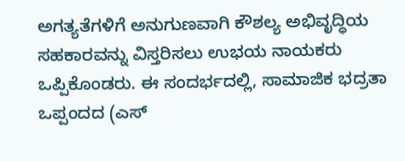ಅಗತ್ಯತೆಗಳಿಗೆ ಅನುಗುಣವಾಗಿ ಕೌಶಲ್ಯ ಅಭಿವೃದ್ಧಿಯ ಸಹಕಾರವನ್ನು ವಿಸ್ತರಿಸಲು ಉಭಯ ನಾಯಕರು ಒಪ್ಪಿಕೊಂಡರು. ಈ ಸಂದರ್ಭದಲ್ಲಿ, ಸಾಮಾಜಿಕ ಭದ್ರತಾ ಒಪ್ಪಂದದ (ಎಸ್‌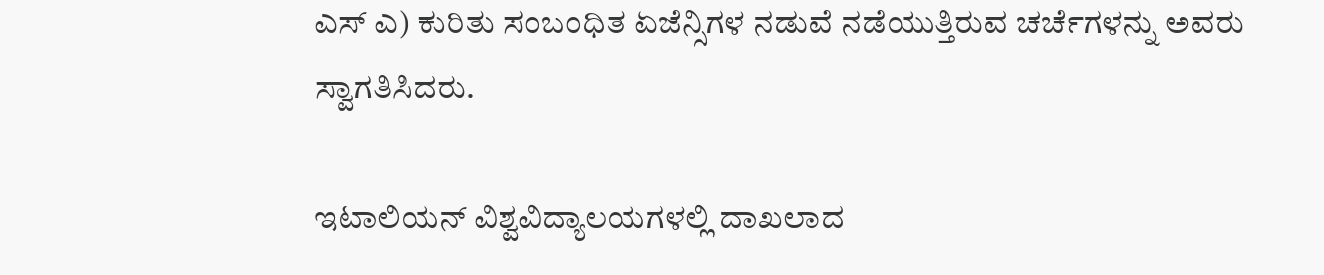ಎಸ್‌ ಎ) ಕುರಿತು ಸಂಬಂಧಿತ ಏಜೆನ್ಸಿಗಳ ನಡುವೆ ನಡೆಯುತ್ತಿರುವ ಚರ್ಚೆಗಳನ್ನು ಅವರು ಸ್ವಾಗತಿಸಿದರು.

ಇಟಾಲಿಯನ್ ವಿಶ್ವವಿದ್ಯಾಲಯಗಳಲ್ಲಿ ದಾಖಲಾದ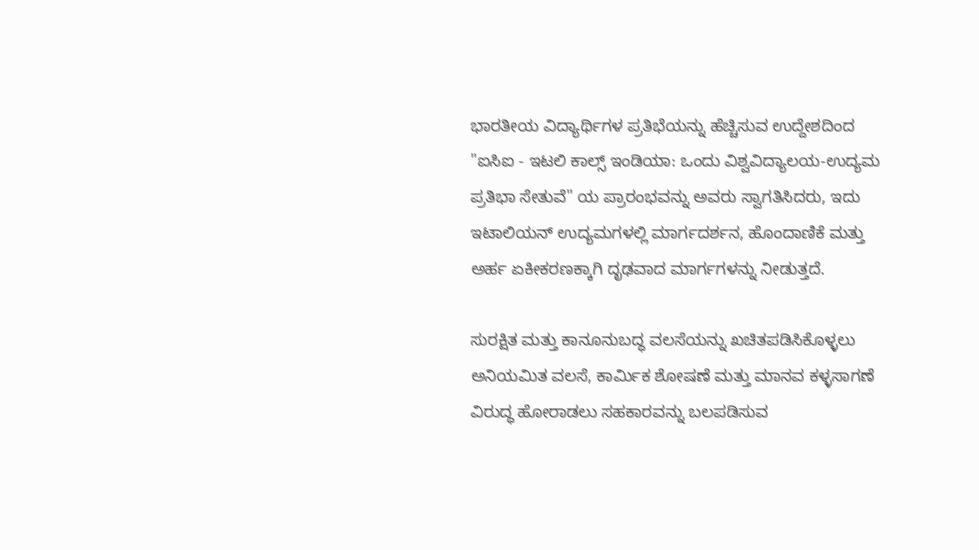ಭಾರತೀಯ ವಿದ್ಯಾರ್ಥಿಗಳ ಪ್ರತಿಭೆಯನ್ನು ಹೆಚ್ಚಿಸುವ ಉದ್ದೇಶದಿಂದ "ಐಸಿಐ - ಇಟಲಿ ಕಾಲ್ಸ್ ಇಂಡಿಯಾ: ಒಂದು ವಿಶ್ವವಿದ್ಯಾಲಯ-ಉದ್ಯಮ ಪ್ರತಿಭಾ ಸೇತುವೆ" ಯ ಪ್ರಾರಂಭವನ್ನು ಅವರು ಸ್ವಾಗತಿಸಿದರು, ಇದು ಇಟಾಲಿಯನ್ ಉದ್ಯಮಗಳಲ್ಲಿ ಮಾರ್ಗದರ್ಶನ, ಹೊಂದಾಣಿಕೆ ಮತ್ತು ಅರ್ಹ ಏಕೀಕರಣಕ್ಕಾಗಿ ದೃಢವಾದ ಮಾರ್ಗಗಳನ್ನು ನೀಡುತ್ತದೆ.

ಸುರಕ್ಷಿತ ಮತ್ತು ಕಾನೂನುಬದ್ಧ ವಲಸೆಯನ್ನು ಖಚಿತಪಡಿಸಿಕೊಳ್ಳಲು ಅನಿಯಮಿತ ವಲಸೆ, ಕಾರ್ಮಿಕ ಶೋಷಣೆ ಮತ್ತು ಮಾನವ ಕಳ್ಳಸಾಗಣೆ ವಿರುದ್ಧ ಹೋರಾಡಲು ಸಹಕಾರವನ್ನು ಬಲಪಡಿಸುವ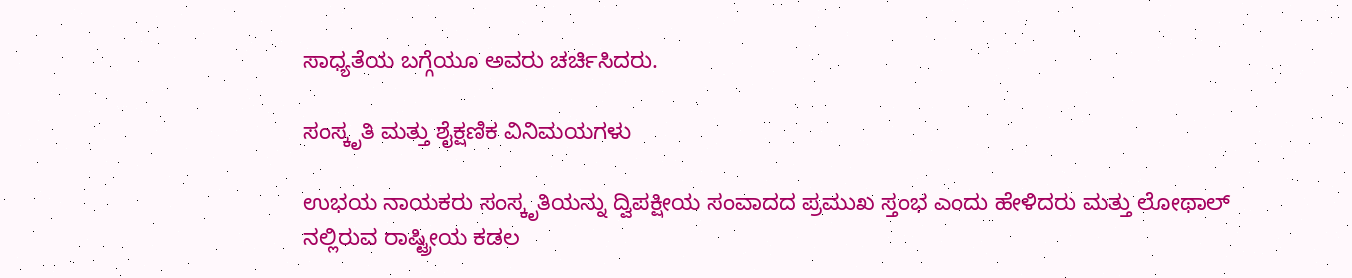ಸಾಧ್ಯತೆಯ ಬಗ್ಗೆಯೂ ಅವರು ಚರ್ಚಿಸಿದರು.

ಸಂಸ್ಕೃತಿ ಮತ್ತು ಶೈಕ್ಷಣಿಕ ವಿನಿಮಯಗಳು

ಉಭಯ ನಾಯಕರು ಸಂಸ್ಕೃತಿಯನ್ನು ದ್ವಿಪಕ್ಷೀಯ ಸಂವಾದದ ಪ್ರಮುಖ ಸ್ತಂಭ ಎಂದು ಹೇಳಿದರು ಮತ್ತು ಲೋಥಾಲ್‌ ನಲ್ಲಿರುವ ರಾಷ್ಟ್ರೀಯ ಕಡಲ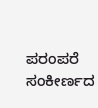ಪರಂಪರೆ ಸಂಕೀರ್ಣದ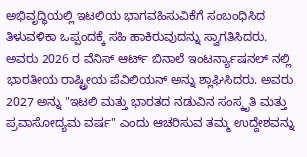ಅಭಿವೃದ್ಧಿಯಲ್ಲಿ ಇಟಲಿಯ ಭಾಗವಹಿಸುವಿಕೆಗೆ ಸಂಬಂಧಿಸಿದ ತಿಳುವಳಿಕಾ ಒಪ್ಪಂದಕ್ಕೆ ಸಹಿ ಹಾಕಿರುವುದನ್ನು ಸ್ವಾಗತಿಸಿದರು. ಅವರು 2026 ರ ವೆನಿಸ್ ಆರ್ಟ್ ಬಿನಾಲೆ ಇಂಟರ್ನ್ಯಾಷನಲ್ ನಲ್ಲಿ ಭಾರತೀಯ ರಾಷ್ಟ್ರೀಯ ಪೆವಿಲಿಯನ್ ಅನ್ನು ಶ್ಲಾಘಿಸಿದರು. ಅವರು 2027 ಅನ್ನು "ಇಟಲಿ ಮತ್ತು ಭಾರತದ ನಡುವಿನ ಸಂಸ್ಕೃತಿ ಮತ್ತು ಪ್ರವಾಸೋದ್ಯಮ ವರ್ಷ" ಎಂದು ಆಚರಿಸುವ ತಮ್ಮ ಉದ್ದೇಶವನ್ನು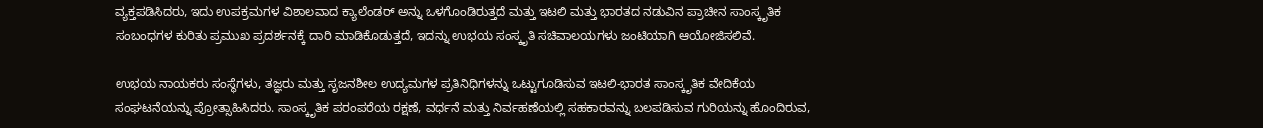ವ್ಯಕ್ತಪಡಿಸಿದರು, ಇದು ಉಪಕ್ರಮಗಳ ವಿಶಾಲವಾದ ಕ್ಯಾಲೆಂಡರ್ ಅನ್ನು ಒಳಗೊಂಡಿರುತ್ತದೆ ಮತ್ತು ಇಟಲಿ ಮತ್ತು ಭಾರತದ ನಡುವಿನ ಪ್ರಾಚೀನ ಸಾಂಸ್ಕೃತಿಕ ಸಂಬಂಧಗಳ ಕುರಿತು ಪ್ರಮುಖ ಪ್ರದರ್ಶನಕ್ಕೆ ದಾರಿ ಮಾಡಿಕೊಡುತ್ತದೆ, ಇದನ್ನು ಉಭಯ ಸಂಸ್ಕೃತಿ ಸಚಿವಾಲಯಗಳು ಜಂಟಿಯಾಗಿ ಆಯೋಜಿಸಲಿವೆ.

ಉಭಯ ನಾಯಕರು ಸಂಸ್ಥೆಗಳು, ತಜ್ಞರು ಮತ್ತು ಸೃಜನಶೀಲ ಉದ್ಯಮಗಳ ಪ್ರತಿನಿಧಿಗಳನ್ನು ಒಟ್ಟುಗೂಡಿಸುವ ಇಟಲಿ-ಭಾರತ ಸಾಂಸ್ಕೃತಿಕ ವೇದಿಕೆಯ ಸಂಘಟನೆಯನ್ನು ಪ್ರೋತ್ಸಾಹಿಸಿದರು. ಸಾಂಸ್ಕೃತಿಕ ಪರಂಪರೆಯ ರಕ್ಷಣೆ, ವರ್ಧನೆ ಮತ್ತು ನಿರ್ವಹಣೆಯಲ್ಲಿ ಸಹಕಾರವನ್ನು ಬಲಪಡಿಸುವ ಗುರಿಯನ್ನು ಹೊಂದಿರುವ,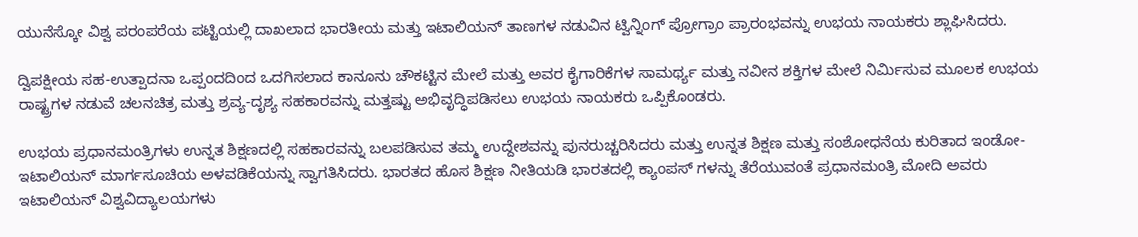ಯುನೆಸ್ಕೋ ವಿಶ್ವ ಪರಂಪರೆಯ ಪಟ್ಟಿಯಲ್ಲಿ ದಾಖಲಾದ ಭಾರತೀಯ ಮತ್ತು ಇಟಾಲಿಯನ್ ತಾಣಗಳ ನಡುವಿನ ಟ್ವಿನ್ನಿಂಗ್ ಪ್ರೋಗ್ರಾಂ ಪ್ರಾರಂಭವನ್ನು ಉಭಯ ನಾಯಕರು ಶ್ಲಾಘಿಸಿದರು.

ದ್ವಿಪಕ್ಷೀಯ ಸಹ-ಉತ್ಪಾದನಾ ಒಪ್ಪಂದದಿಂದ ಒದಗಿಸಲಾದ ಕಾನೂನು ಚೌಕಟ್ಟಿನ ಮೇಲೆ ಮತ್ತು ಅವರ ಕೈಗಾರಿಕೆಗಳ ಸಾಮರ್ಥ್ಯ ಮತ್ತು ನವೀನ ಶಕ್ತಿಗಳ ಮೇಲೆ ನಿರ್ಮಿಸುವ ಮೂಲಕ ಉಭಯ ರಾಷ್ಟ್ರಗಳ ನಡುವೆ ಚಲನಚಿತ್ರ ಮತ್ತು ಶ್ರವ್ಯ-ದೃಶ್ಯ ಸಹಕಾರವನ್ನು ಮತ್ತಷ್ಟು ಅಭಿವೃದ್ಧಿಪಡಿಸಲು ಉಭಯ ನಾಯಕರು ಒಪ್ಪಿಕೊಂಡರು.

ಉಭಯ ಪ್ರಧಾನಮಂತ್ರಿಗಳು ಉನ್ನತ ಶಿಕ್ಷಣದಲ್ಲಿ ಸಹಕಾರವನ್ನು ಬಲಪಡಿಸುವ ತಮ್ಮ ಉದ್ದೇಶವನ್ನು ಪುನರುಚ್ಚರಿಸಿದರು ಮತ್ತು ಉನ್ನತ ಶಿಕ್ಷಣ ಮತ್ತು ಸಂಶೋಧನೆಯ ಕುರಿತಾದ ಇಂಡೋ-ಇಟಾಲಿಯನ್ ಮಾರ್ಗಸೂಚಿಯ ಅಳವಡಿಕೆಯನ್ನು ಸ್ವಾಗತಿಸಿದರು. ಭಾರತದ ಹೊಸ ಶಿಕ್ಷಣ ನೀತಿಯಡಿ ಭಾರತದಲ್ಲಿ ಕ್ಯಾಂಪಸ್‌ ಗಳನ್ನು ತೆರೆಯುವಂತೆ ಪ್ರಧಾನಮಂತ್ರಿ ಮೋದಿ ಅವರು ಇಟಾಲಿಯನ್ ವಿಶ್ವವಿದ್ಯಾಲಯಗಳು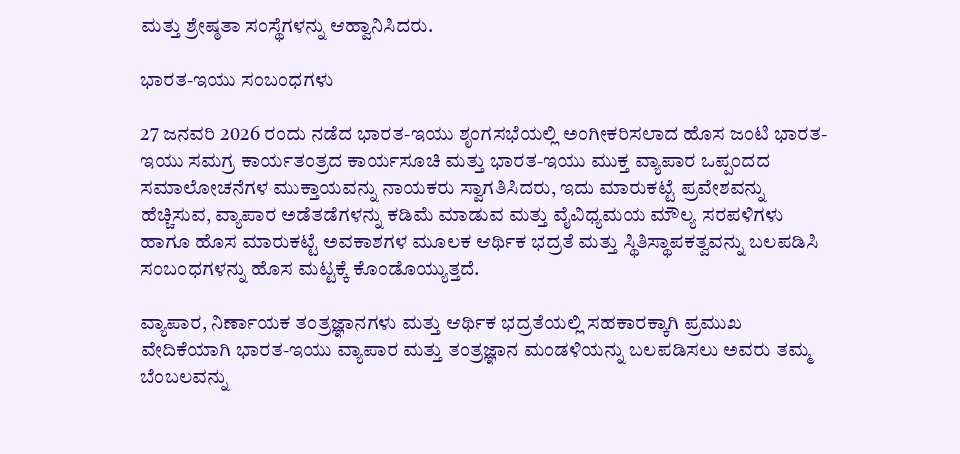ಮತ್ತು ಶ್ರೇಷ್ಠತಾ ಸಂಸ್ಥೆಗಳನ್ನು ಆಹ್ವಾನಿಸಿದರು.

ಭಾರತ-ಇಯು ಸಂಬಂಧಗಳು

27 ಜನವರಿ 2026 ರಂದು ನಡೆದ ಭಾರತ-ಇಯು ಶೃಂಗಸಭೆಯಲ್ಲಿ ಅಂಗೀಕರಿಸಲಾದ ಹೊಸ ಜಂಟಿ ಭಾರತ-ಇಯು ಸಮಗ್ರ ಕಾರ್ಯತಂತ್ರದ ಕಾರ್ಯಸೂಚಿ ಮತ್ತು ಭಾರತ-ಇಯು ಮುಕ್ತ ವ್ಯಾಪಾರ ಒಪ್ಪಂದದ ಸಮಾಲೋಚನೆಗಳ ಮುಕ್ತಾಯವನ್ನು ನಾಯಕರು ಸ್ವಾಗತಿಸಿದರು, ಇದು ಮಾರುಕಟ್ಟೆ ಪ್ರವೇಶವನ್ನು ಹೆಚ್ಚಿಸುವ, ವ್ಯಾಪಾರ ಅಡೆತಡೆಗಳನ್ನು ಕಡಿಮೆ ಮಾಡುವ ಮತ್ತು ವೈವಿಧ್ಯಮಯ ಮೌಲ್ಯ ಸರಪಳಿಗಳು ಹಾಗೂ ಹೊಸ ಮಾರುಕಟ್ಟೆ ಅವಕಾಶಗಳ ಮೂಲಕ ಆರ್ಥಿಕ ಭದ್ರತೆ ಮತ್ತು ಸ್ಥಿತಿಸ್ಥಾಪಕತ್ವವನ್ನು ಬಲಪಡಿಸಿ ಸಂಬಂಧಗಳನ್ನು ಹೊಸ ಮಟ್ಟಕ್ಕೆ ಕೊಂಡೊಯ್ಯುತ್ತದೆ.

ವ್ಯಾಪಾರ, ನಿರ್ಣಾಯಕ ತಂತ್ರಜ್ಞಾನಗಳು ಮತ್ತು ಆರ್ಥಿಕ ಭದ್ರತೆಯಲ್ಲಿ ಸಹಕಾರಕ್ಕಾಗಿ ಪ್ರಮುಖ ವೇದಿಕೆಯಾಗಿ ಭಾರತ-ಇಯು ವ್ಯಾಪಾರ ಮತ್ತು ತಂತ್ರಜ್ಞಾನ ಮಂಡಳಿಯನ್ನು ಬಲಪಡಿಸಲು ಅವರು ತಮ್ಮ ಬೆಂಬಲವನ್ನು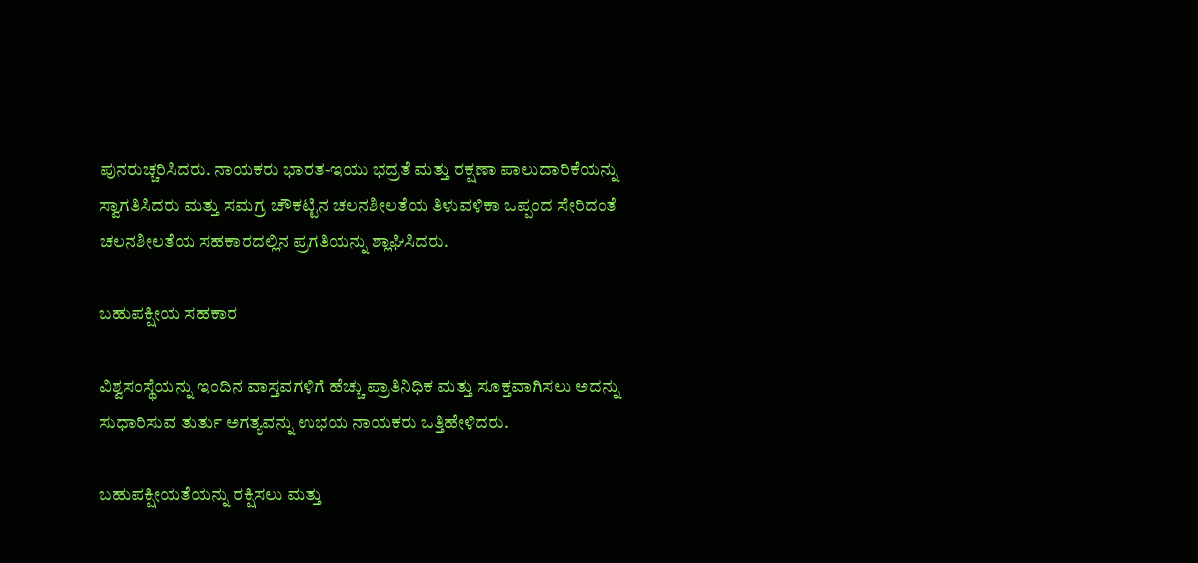ಪುನರುಚ್ಚರಿಸಿದರು. ನಾಯಕರು ಭಾರತ-ಇಯು ಭದ್ರತೆ ಮತ್ತು ರಕ್ಷಣಾ ಪಾಲುದಾರಿಕೆಯನ್ನು ಸ್ವಾಗತಿಸಿದರು ಮತ್ತು ಸಮಗ್ರ ಚೌಕಟ್ಟಿನ ಚಲನಶೀಲತೆಯ ತಿಳುವಳಿಕಾ ಒಪ್ಪಂದ ಸೇರಿದಂತೆ ಚಲನಶೀಲತೆಯ ಸಹಕಾರದಲ್ಲಿನ ಪ್ರಗತಿಯನ್ನು ಶ್ಲಾಘಿಸಿದರು.

ಬಹುಪಕ್ಷೀಯ ಸಹಕಾರ

ವಿಶ್ವಸಂಸ್ಥೆಯನ್ನು ಇಂದಿನ ವಾಸ್ತವಗಳಿಗೆ ಹೆಚ್ಚು ಪ್ರಾತಿನಿಧಿಕ ಮತ್ತು ಸೂಕ್ತವಾಗಿಸಲು ಅದನ್ನು ಸುಧಾರಿಸುವ ತುರ್ತು ಅಗತ್ಯವನ್ನು ಉಭಯ ನಾಯಕರು ಒತ್ತಿಹೇಳಿದರು.

ಬಹುಪಕ್ಷೀಯತೆಯನ್ನು ರಕ್ಷಿಸಲು ಮತ್ತು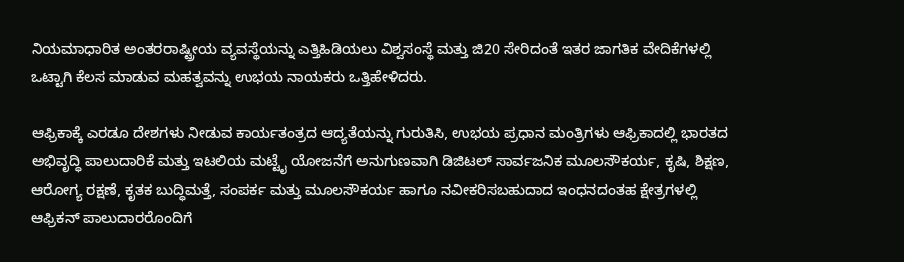ನಿಯಮಾಧಾರಿತ ಅಂತರರಾಷ್ಟ್ರೀಯ ವ್ಯವಸ್ಥೆಯನ್ನು ಎತ್ತಿಹಿಡಿಯಲು ವಿಶ್ವಸಂಸ್ಥೆ ಮತ್ತು ಜಿ20 ಸೇರಿದಂತೆ ಇತರ ಜಾಗತಿಕ ವೇದಿಕೆಗಳಲ್ಲಿ ಒಟ್ಟಾಗಿ ಕೆಲಸ ಮಾಡುವ ಮಹತ್ವವನ್ನು ಉಭಯ ನಾಯಕರು ಒತ್ತಿಹೇಳಿದರು.

ಆಫ್ರಿಕಾಕ್ಕೆ ಎರಡೂ ದೇಶಗಳು ನೀಡುವ ಕಾರ್ಯತಂತ್ರದ ಆದ್ಯತೆಯನ್ನು ಗುರುತಿಸಿ, ಉಭಯ ಪ್ರಧಾನ ಮಂತ್ರಿಗಳು ಆಫ್ರಿಕಾದಲ್ಲಿ ಭಾರತದ ಅಭಿವೃದ್ಧಿ ಪಾಲುದಾರಿಕೆ ಮತ್ತು ಇಟಲಿಯ ಮಟ್ಟೈ ಯೋಜನೆಗೆ ಅನುಗುಣವಾಗಿ ಡಿಜಿಟಲ್ ಸಾರ್ವಜನಿಕ ಮೂಲಸೌಕರ್ಯ, ಕೃಷಿ, ಶಿಕ್ಷಣ, ಆರೋಗ್ಯ ರಕ್ಷಣೆ, ಕೃತಕ ಬುದ್ಧಿಮತ್ತೆ, ಸಂಪರ್ಕ ಮತ್ತು ಮೂಲಸೌಕರ್ಯ ಹಾಗೂ ನವೀಕರಿಸಬಹುದಾದ ಇಂಧನದಂತಹ ಕ್ಷೇತ್ರಗಳಲ್ಲಿ ಆಫ್ರಿಕನ್ ಪಾಲುದಾರರೊಂದಿಗೆ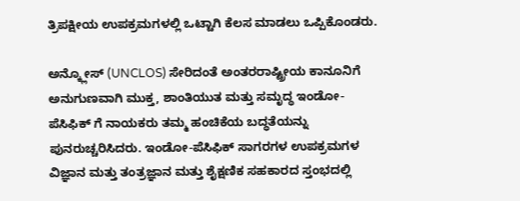ತ್ರಿಪಕ್ಷೀಯ ಉಪಕ್ರಮಗಳಲ್ಲಿ ಒಟ್ಟಾಗಿ ಕೆಲಸ ಮಾಡಲು ಒಪ್ಪಿಕೊಂಡರು.

ಅನ್ಕ್ಲೋಸ್ (UNCLOS) ಸೇರಿದಂತೆ ಅಂತರರಾಷ್ಟ್ರೀಯ ಕಾನೂನಿಗೆ ಅನುಗುಣವಾಗಿ ಮುಕ್ತ, ಶಾಂತಿಯುತ ಮತ್ತು ಸಮೃದ್ಧ ಇಂಡೋ-ಪೆಸಿಫಿಕ್‌ ಗೆ ನಾಯಕರು ತಮ್ಮ ಹಂಚಿಕೆಯ ಬದ್ಧತೆಯನ್ನು ಪುನರುಚ್ಚರಿಸಿದರು. ಇಂಡೋ-ಪೆಸಿಫಿಕ್ ಸಾಗರಗಳ ಉಪಕ್ರಮಗಳ ವಿಜ್ಞಾನ ಮತ್ತು ತಂತ್ರಜ್ಞಾನ ಮತ್ತು ಶೈಕ್ಷಣಿಕ ಸಹಕಾರದ ಸ್ತಂಭದಲ್ಲಿ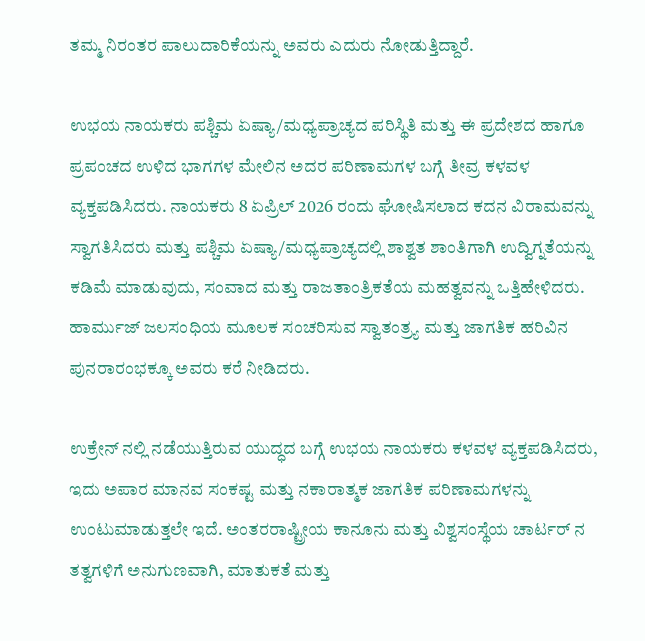ತಮ್ಮ ನಿರಂತರ ಪಾಲುದಾರಿಕೆಯನ್ನು ಅವರು ಎದುರು ನೋಡುತ್ತಿದ್ದಾರೆ.

ಉಭಯ ನಾಯಕರು ಪಶ್ಚಿಮ ಏಷ್ಯಾ/ಮಧ್ಯಪ್ರಾಚ್ಯದ ಪರಿಸ್ಥಿತಿ ಮತ್ತು ಈ ಪ್ರದೇಶದ ಹಾಗೂ ಪ್ರಪಂಚದ ಉಳಿದ ಭಾಗಗಳ ಮೇಲಿನ ಅದರ ಪರಿಣಾಮಗಳ ಬಗ್ಗೆ ತೀವ್ರ ಕಳವಳ ವ್ಯಕ್ತಪಡಿಸಿದರು. ನಾಯಕರು 8 ಏಪ್ರಿಲ್ 2026 ರಂದು ಘೋಷಿಸಲಾದ ಕದನ ವಿರಾಮವನ್ನು ಸ್ವಾಗತಿಸಿದರು ಮತ್ತು ಪಶ್ಚಿಮ ಏಷ್ಯಾ/ಮಧ್ಯಪ್ರಾಚ್ಯದಲ್ಲಿ ಶಾಶ್ವತ ಶಾಂತಿಗಾಗಿ ಉದ್ವಿಗ್ನತೆಯನ್ನು ಕಡಿಮೆ ಮಾಡುವುದು, ಸಂವಾದ ಮತ್ತು ರಾಜತಾಂತ್ರಿಕತೆಯ ಮಹತ್ವವನ್ನು ಒತ್ತಿಹೇಳಿದರು. ಹಾರ್ಮುಜ್ ಜಲಸಂಧಿಯ ಮೂಲಕ ಸಂಚರಿಸುವ ಸ್ವಾತಂತ್ರ್ಯ ಮತ್ತು ಜಾಗತಿಕ ಹರಿವಿನ ಪುನರಾರಂಭಕ್ಕೂ ಅವರು ಕರೆ ನೀಡಿದರು.

ಉಕ್ರೇನ್‌ ನಲ್ಲಿ ನಡೆಯುತ್ತಿರುವ ಯುದ್ಧದ ಬಗ್ಗೆ ಉಭಯ ನಾಯಕರು ಕಳವಳ ವ್ಯಕ್ತಪಡಿಸಿದರು, ಇದು ಅಪಾರ ಮಾನವ ಸಂಕಷ್ಟ ಮತ್ತು ನಕಾರಾತ್ಮಕ ಜಾಗತಿಕ ಪರಿಣಾಮಗಳನ್ನು ಉಂಟುಮಾಡುತ್ತಲೇ ಇದೆ. ಅಂತರರಾಷ್ಟ್ರೀಯ ಕಾನೂನು ಮತ್ತು ವಿಶ್ವಸಂಸ್ಥೆಯ ಚಾರ್ಟರ್‌ ನ ತತ್ವಗಳಿಗೆ ಅನುಗುಣವಾಗಿ, ಮಾತುಕತೆ ಮತ್ತು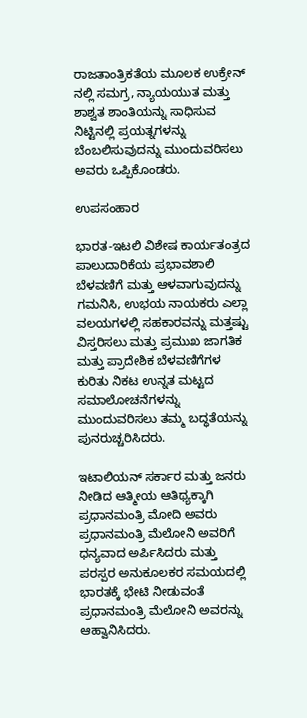ರಾಜತಾಂತ್ರಿಕತೆಯ ಮೂಲಕ ಉಕ್ರೇನ್‌ ನಲ್ಲಿ ಸಮಗ್ರ, ನ್ಯಾಯಯುತ ಮತ್ತು ಶಾಶ್ವತ ಶಾಂತಿಯನ್ನು ಸಾಧಿಸುವ ನಿಟ್ಟಿನಲ್ಲಿ ಪ್ರಯತ್ನಗಳನ್ನು ಬೆಂಬಲಿಸುವುದನ್ನು ಮುಂದುವರಿಸಲು ಅವರು ಒಪ್ಪಿಕೊಂಡರು.

ಉಪಸಂಹಾರ

ಭಾರತ-ಇಟಲಿ ವಿಶೇಷ ಕಾರ್ಯತಂತ್ರದ ಪಾಲುದಾರಿಕೆಯ ಪ್ರಭಾವಶಾಲಿ ಬೆಳವಣಿಗೆ ಮತ್ತು ಆಳವಾಗುವುದನ್ನು ಗಮನಿಸಿ, ಉಭಯ ನಾಯಕರು ಎಲ್ಲಾ ವಲಯಗಳಲ್ಲಿ ಸಹಕಾರವನ್ನು ಮತ್ತಷ್ಟು ವಿಸ್ತರಿಸಲು ಮತ್ತು ಪ್ರಮುಖ ಜಾಗತಿಕ ಮತ್ತು ಪ್ರಾದೇಶಿಕ ಬೆಳವಣಿಗೆಗಳ ಕುರಿತು ನಿಕಟ ಉನ್ನತ ಮಟ್ಟದ ಸಮಾಲೋಚನೆಗಳನ್ನು ಮುಂದುವರಿಸಲು ತಮ್ಮ ಬದ್ಧತೆಯನ್ನು ಪುನರುಚ್ಚರಿಸಿದರು.

ಇಟಾಲಿಯನ್ ಸರ್ಕಾರ ಮತ್ತು ಜನರು ನೀಡಿದ ಆತ್ಮೀಯ ಆತಿಥ್ಯಕ್ಕಾಗಿ ಪ್ರಧಾನಮಂತ್ರಿ ಮೋದಿ ಅವರು ಪ್ರಧಾನಮಂತ್ರಿ ಮೆಲೋನಿ ಅವರಿಗೆ ಧನ್ಯವಾದ ಅರ್ಪಿಸಿದರು ಮತ್ತು ಪರಸ್ಪರ ಅನುಕೂಲಕರ ಸಮಯದಲ್ಲಿ ಭಾರತಕ್ಕೆ ಭೇಟಿ ನೀಡುವಂತೆ ಪ್ರಧಾನಮಂತ್ರಿ ಮೆಲೋನಿ ಅವರನ್ನು ಆಹ್ವಾನಿಸಿದರು.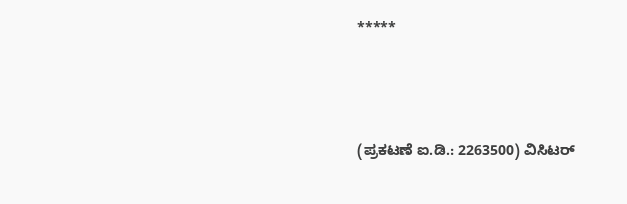*****




(ಪ್ರಕಟಣೆ ಐ.ಡಿ.: 2263500) ವಿಸಿಟರ್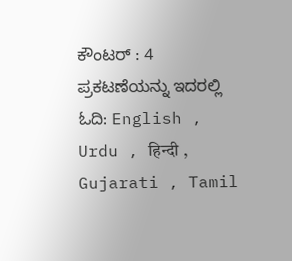ಕೌಂಟರ್ : 4
ಪ್ರಕಟಣೆಯನ್ನು ಇದರಲ್ಲಿ ಓದಿ: English , Urdu , हिन्दी , Gujarati , Tamil